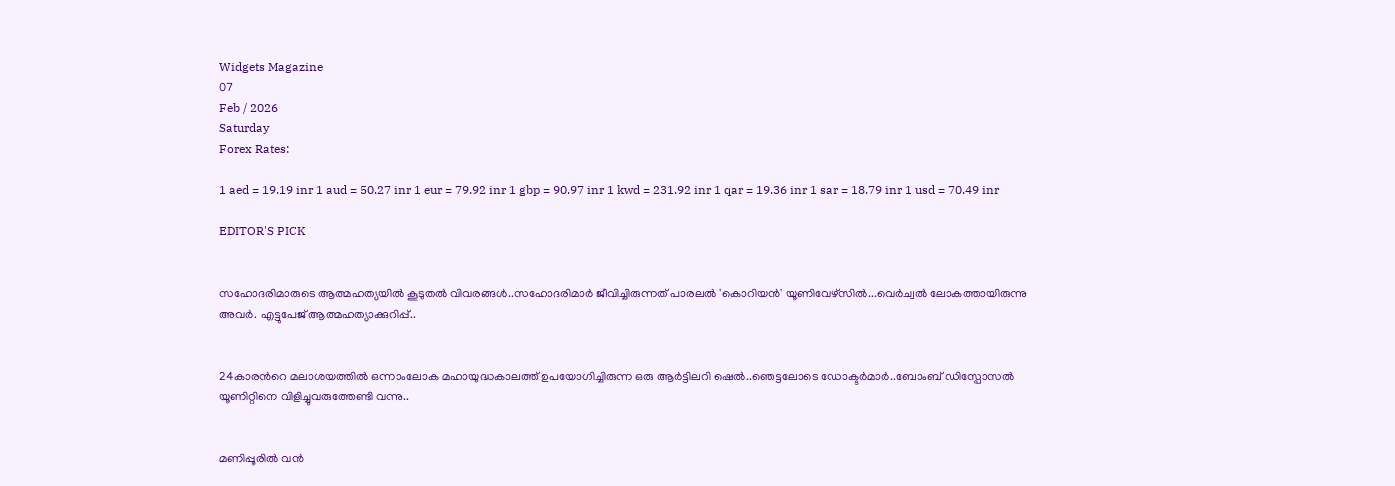Widgets Magazine
07
Feb / 2026
Saturday
Forex Rates:

1 aed = 19.19 inr 1 aud = 50.27 inr 1 eur = 79.92 inr 1 gbp = 90.97 inr 1 kwd = 231.92 inr 1 qar = 19.36 inr 1 sar = 18.79 inr 1 usd = 70.49 inr

EDITOR'S PICK


സഹോദരിമാരുടെ ആത്മഹത്യയിൽ കൂടുതൽ വിവരങ്ങൾ..സഹോദരിമാർ ജീവിച്ചിരുന്നത് പാരലൽ 'കൊറിയൻ' യൂണിവേഴ്സിൽ...വെർച്വൽ ലോകത്തായിരുന്നു അവർ. എട്ടുപേജ് ആത്മഹത്യാക്കുറിപ്പ്..


24കാരന്‍റെ മലാശയത്തില്‍ ഒന്നാംലോക മഹായുദ്ധകാലത്ത് ഉപയോഗിച്ചിരുന്ന ഒരു ആര്‍ട്ടിലറി ഷെല്‍..ഞെട്ടലോടെ ഡോക്ടർമാർ..ബോംബ് ഡിസ്പോസല്‍ യൂണിറ്റിനെ വിളിച്ചുവരുത്തേണ്ടി വന്നു..


മണിപ്പൂരിൽ വൻ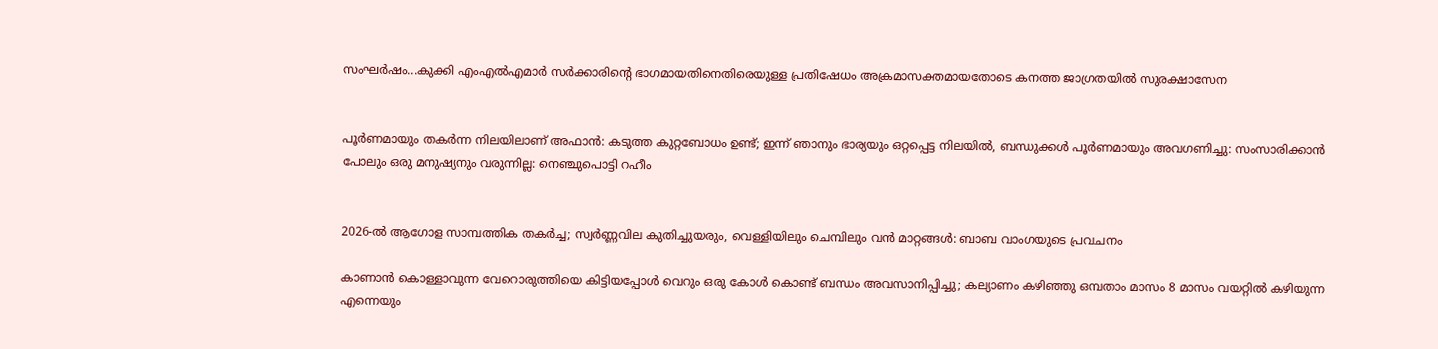സംഘർഷം...കുക്കി എംഎൽഎമാർ സർക്കാരിന്‍റെ ഭാഗമായതിനെതിരെയുള്ള പ്രതിഷേധം അക്രമാസക്തമായതോടെ കനത്ത ജാഗ്രതയിൽ സുരക്ഷാസേന


പൂർണമായും തകർന്ന നിലയിലാണ് അഫാൻ: കടുത്ത കുറ്റബോധം ഉണ്ട്; ഇന്ന് ഞാനും ഭാര്യയും ഒറ്റപ്പെട്ട നിലയിൽ, ബന്ധുക്കൾ പൂർണമായും അവഗണിച്ചു: സംസാരിക്കാൻ പോലും ഒരു മനുഷ്യനും വരുന്നില്ല: നെഞ്ചുപൊട്ടി റഹീം


2026-ൽ ആഗോള സാമ്പത്തിക തകർച്ച; സ്വർണ്ണവില കുതിച്ചുയരും, വെള്ളിയിലും ചെമ്പിലും വൻ മാറ്റങ്ങൾ: ബാബ വാംഗയുടെ പ്രവചനം

കാണാന്‍ കൊള്ളാവുന്ന വേറൊരുത്തിയെ കിട്ടിയപ്പോള്‍ വെറും ഒരു കോള്‍ കൊണ്ട് ബന്ധം അവസാനിപ്പിച്ചു; കല്യാണം കഴിഞ്ഞു ഒമ്പതാം മാസം 8 മാസം വയറ്റില്‍ കഴിയുന്ന എന്നെയും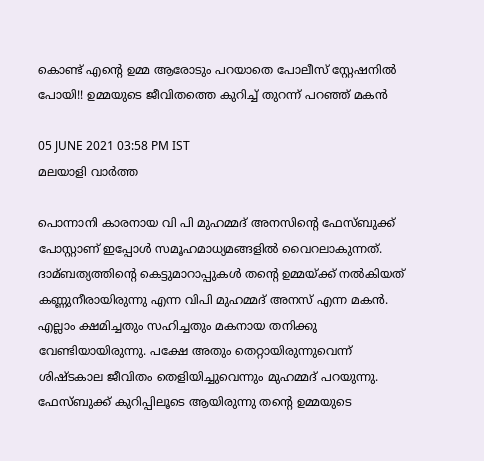കൊണ്ട് എന്റെ ഉമ്മ ആരോടും പറയാതെ പോലീസ് സ്റ്റേഷനില്‍ പോയി!! ഉമ്മയുടെ ജീവിതത്തെ കുറിച്ച് തുറന്ന് പറഞ്ഞ് മകൻ

05 JUNE 2021 03:58 PM IST
മലയാളി വാര്‍ത്ത

പൊന്നാനി കാരനായ വി പി മുഹമ്മദ് അനസിന്റെ ഫേസ്ബുക്ക് പോസ്റ്റാണ് ഇപ്പോൾ സമൂഹമാധ്യമങ്ങളിൽ വൈറലാകുന്നത്. ദാമ്ബത്യത്തിന്റെ കെട്ടുമാറാപ്പുകള്‍ തന്റെ ഉമ്മയ്ക്ക് നല്‍കിയത് കണ്ണുനീരായിരുന്നു എന്ന വിപി മുഹമ്മദ് അനസ് എന്ന മകന്‍. എല്ലാം ക്ഷമിച്ചതും സഹിച്ചതും മകനായ തനിക്കു വേണ്ടിയായിരുന്നു. പക്ഷേ അതും തെറ്റായിരുന്നുവെന്ന് ശിഷ്ടകാല ജീവിതം തെളിയിച്ചുവെന്നും മുഹമ്മദ് പറയുന്നു. ഫേസ്ബുക്ക് കുറിപ്പിലൂടെ ആയിരുന്നു തന്റെ ഉമ്മയുടെ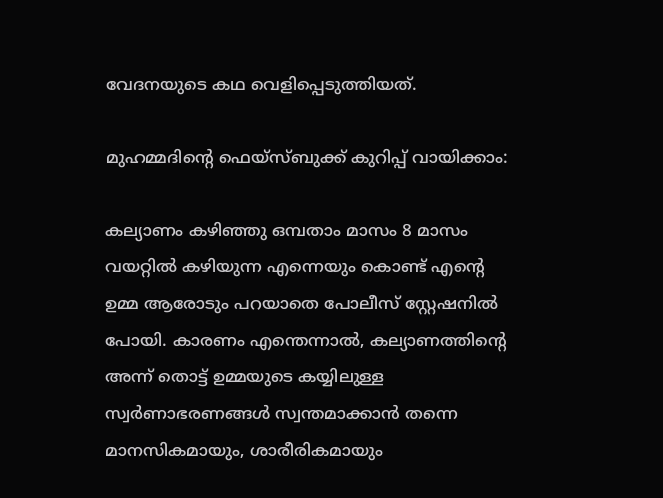വേദനയുടെ കഥ വെളിപ്പെടുത്തിയത്.

മുഹമ്മദിന്റെ ഫെയ്‌സ്ബുക്ക് കുറിപ്പ് വായിക്കാം:

കല്യാണം കഴിഞ്ഞു ഒമ്പതാം മാസം 8 മാസം വയറ്റില്‍ കഴിയുന്ന എന്നെയും കൊണ്ട് എന്റെ ഉമ്മ ആരോടും പറയാതെ പോലീസ് സ്റ്റേഷനില്‍ പോയി. കാരണം എന്തെന്നാല്‍, കല്യാണത്തിന്റെ അന്ന് തൊട്ട് ഉമ്മയുടെ കയ്യിലുള്ള സ്വര്‍ണാഭരണങ്ങള്‍ സ്വന്തമാക്കാന്‍ തന്നെ മാനസികമായും, ശാരീരികമായും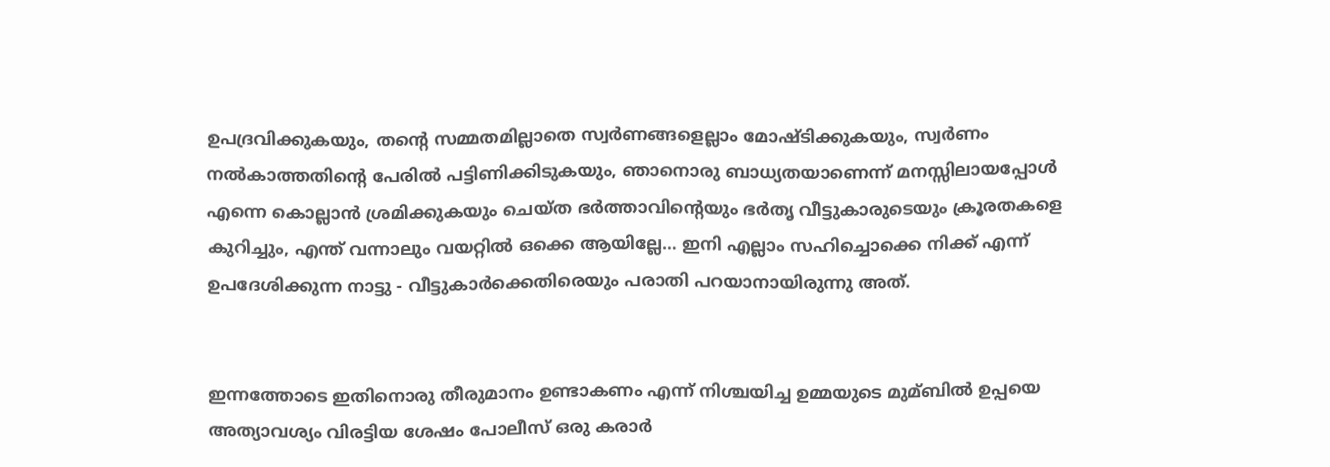ഉപദ്രവിക്കുകയും, തന്റെ സമ്മതമില്ലാതെ സ്വര്‍ണങ്ങളെല്ലാം മോഷ്ടിക്കുകയും, സ്വര്‍ണം നല്‍കാത്തതിന്റെ പേരില്‍ പട്ടിണിക്കിടുകയും, ഞാനൊരു ബാധ്യതയാണെന്ന് മനസ്സിലായപ്പോള്‍ എന്നെ കൊല്ലാന്‍ ശ്രമിക്കുകയും ചെയ്ത ഭര്‍ത്താവിന്റെയും ഭര്‍തൃ വീട്ടുകാരുടെയും ക്രൂരതകളെ കുറിച്ചും, എന്ത്‌ വന്നാലും വയറ്റില്‍ ഒക്കെ ആയില്ലേ… ഇനി എല്ലാം സഹിച്ചൊക്കെ നിക്ക് എന്ന് ഉപദേശിക്കുന്ന നാട്ടു - വീട്ടുകാര്‍ക്കെതിരെയും പരാതി പറയാനായിരുന്നു അത്.


ഇന്നത്തോടെ ഇതിനൊരു തീരുമാനം ഉണ്ടാകണം എന്ന് നിശ്ചയിച്ച ഉമ്മയുടെ മുമ്ബില്‍ ഉപ്പയെ അത്യാവശ്യം വിരട്ടിയ ശേഷം പോലീസ് ഒരു കരാര്‍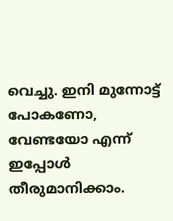വെച്ചു. ഇനി മുന്നോട്ട് പോകണോ, വേണ്ടയോ എന്ന് ഇപ്പോള്‍ തീരുമാനിക്കാം.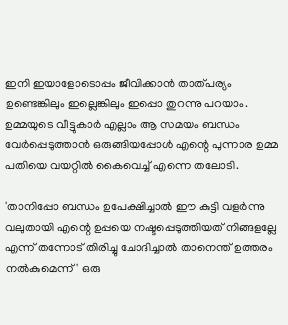ഇനി ഇയാളോടൊപ്പം ജീവിക്കാന്‍ താത്പര്യം ഉണ്ടെങ്കിലും ഇല്ലെങ്കിലും ഇപ്പൊ തുറന്നു പറയാം. ഉമ്മയുടെ വീട്ടുകാര്‍ എല്ലാം ആ സമയം ബന്ധം വേര്‍പ്പെടുത്താന്‍ ഒരുങ്ങിയപ്പോള്‍ എന്റെ പുന്നാര ഉമ്മ പതിയെ വയറ്റില്‍ കൈവെച്ച്‌ എന്നെ തലോടി.

'താനിപ്പോ ബന്ധം ഉപേക്ഷിച്ചാല്‍ ഈ കുട്ടി വളര്‍ന്നു വലുതായി എന്റെ ഉപ്പയെ നഷ്ടപ്പെടുത്തിയത് നിങ്ങളല്ലേ എന്ന് തന്നോട് തിരിച്ചു ചോദിച്ചാല്‍ താനെന്ത് ഉത്തരം നല്‍കുമെന്ന്' ഒരു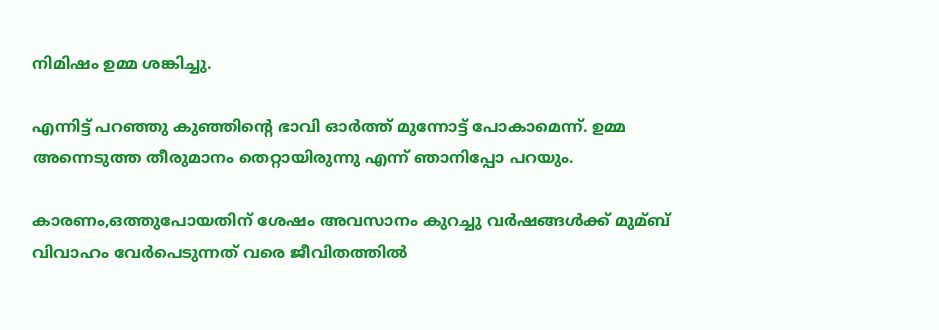നിമിഷം ഉമ്മ ശങ്കിച്ചു.

എന്നിട്ട് പറഞ്ഞു കുഞ്ഞിന്റെ ഭാവി ഓര്‍ത്ത് മുന്നോട്ട് പോകാമെന്ന്. ഉമ്മ അന്നെടുത്ത തീരുമാനം തെറ്റായിരുന്നു എന്ന് ഞാനിപ്പോ പറയും.

കാരണം,ഒത്തുപോയതിന് ശേഷം അവസാനം കുറച്ചു വര്‍ഷങ്ങള്‍ക്ക് മുമ്ബ് വിവാഹം വേര്‍പെടുന്നത് വരെ ജീവിതത്തില്‍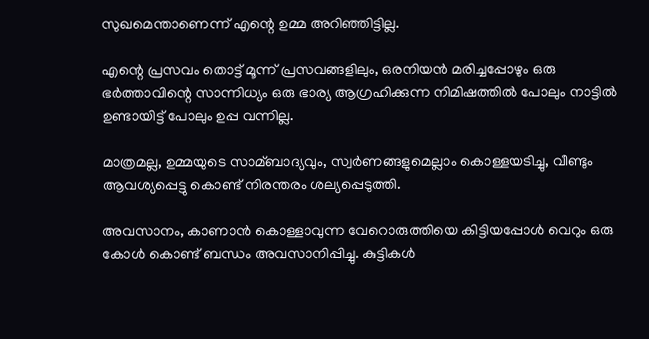സുഖമെന്താണെന്ന് എന്റെ ഉമ്മ അറിഞ്ഞിട്ടില്ല.

എന്റെ പ്രസവം തൊട്ട് മൂന്ന് പ്രസവങ്ങളിലും, ഒരനിയന്‍ മരിച്ചപ്പോഴും ഒരു ഭര്‍ത്താവിന്റെ സാന്നിധ്യം ഒരു ഭാര്യ ആഗ്രഹിക്കുന്ന നിമിഷത്തില്‍ പോലും നാട്ടില്‍ ഉണ്ടായിട്ട് പോലും ഉപ്പ വന്നില്ല.

മാത്രമല്ല, ഉമ്മയുടെ സാമ്ബാദ്യവും, സ്വര്‍ണങ്ങളുമെല്ലാം കൊള്ളയടിച്ചു, വീണ്ടും ആവശ്യപ്പെട്ടു കൊണ്ട് നിരന്തരം ശല്യപ്പെടുത്തി.

അവസാനം, കാണാന്‍ കൊള്ളാവുന്ന വേറൊരുത്തിയെ കിട്ടിയപ്പോള്‍ വെറും ഒരു കോള്‍ കൊണ്ട് ബന്ധം അവസാനിപ്പിച്ചു. കുട്ടികള്‍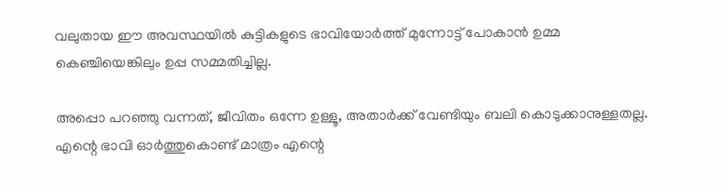വലുതായ ഈ അവസ്ഥയില്‍ കുട്ടികളുടെ ഭാവിയോര്‍ത്ത് മുന്നോട്ട് പോകാന്‍ ഉമ്മ കെഞ്ചിയെങ്കിലും ഉപ്പ സമ്മതിച്ചില്ല.

അപ്പൊ പറഞ്ഞു വന്നത്, ജീവിതം ഒന്നേ ഉള്ളൂ, അതാര്‍ക്ക് വേണ്ടിയും ബലി കൊടുക്കാനുള്ളതല്ല. എന്റെ ഭാവി ഓര്‍ത്തുകൊണ്ട് മാത്രം എന്റെ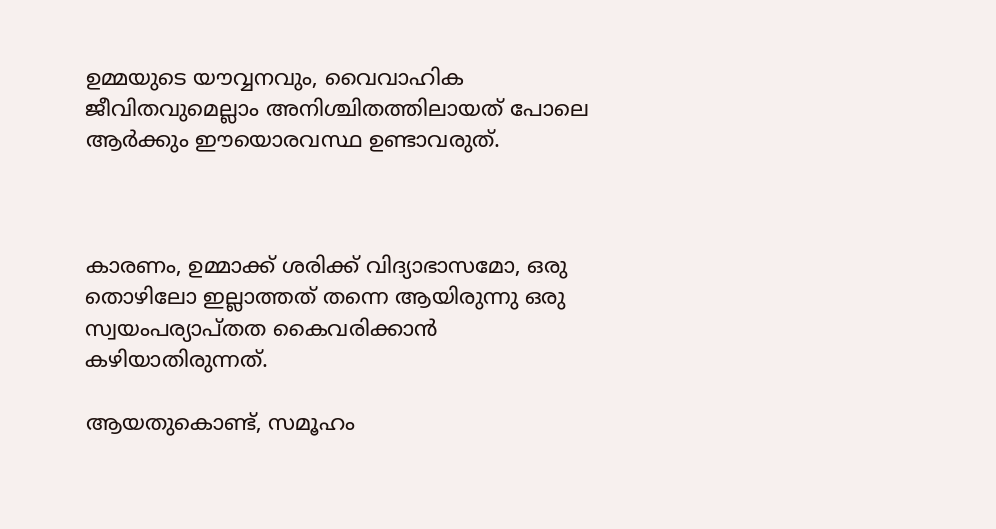ഉമ്മയുടെ യൗവ്വനവും, വൈവാഹിക ജീവിതവുമെല്ലാം അനിശ്ചിതത്തിലായത് പോലെ ആര്‍ക്കും ഈയൊരവസ്ഥ ഉണ്ടാവരുത്.



കാരണം, ഉമ്മാക്ക് ശരിക്ക് വിദ്യാഭാസമോ, ഒരു തൊഴിലോ ഇല്ലാത്തത് തന്നെ ആയിരുന്നു ഒരു സ്വയംപര്യാപ്തത കൈവരിക്കാന്‍ കഴിയാതിരുന്നത്.

ആയതുകൊണ്ട്, സമൂഹം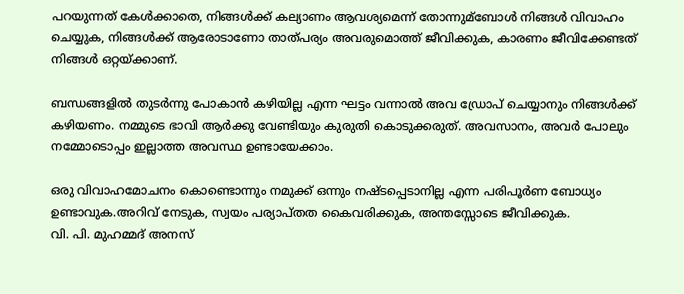പറയുന്നത് കേള്‍ക്കാതെ, നിങ്ങള്‍ക്ക് കല്യാണം ആവശ്യമെന്ന് തോന്നുമ്ബോള്‍ നിങ്ങള്‍ വിവാഹം ചെയ്യുക, നിങ്ങള്‍ക്ക് ആരോടാണോ താത്പര്യം അവരുമൊത്ത് ജീവിക്കുക, കാരണം ജീവിക്കേണ്ടത് നിങ്ങള്‍ ഒറ്റയ്‌ക്കാണ്.

ബന്ധങ്ങളില്‍ തുടര്‍ന്നു പോകാന്‍ കഴിയില്ല എന്ന ഘട്ടം വന്നാല്‍ അവ ഡ്രോപ് ചെയ്യാനും നിങ്ങള്‍ക്ക് കഴിയണം. നമ്മുടെ ഭാവി ആര്‍ക്കു വേണ്ടിയും കുരുതി കൊടുക്കരുത്. അവസാനം, അവര്‍ പോലും നമ്മോടൊപ്പം ഇല്ലാത്ത അവസ്ഥ ഉണ്ടായേക്കാം.

ഒരു വിവാഹമോചനം കൊണ്ടൊന്നും നമുക്ക് ഒന്നും നഷ്ടപ്പെടാനില്ല എന്ന പരിപൂര്‍ണ ബോധ്യം ഉണ്ടാവുക.അറിവ് നേടുക, സ്വയം പര്യാപ്തത കൈവരിക്കുക, അന്തസ്സോടെ ജീവിക്കുക.
വി. പി. മുഹമ്മദ്‌ അനസ്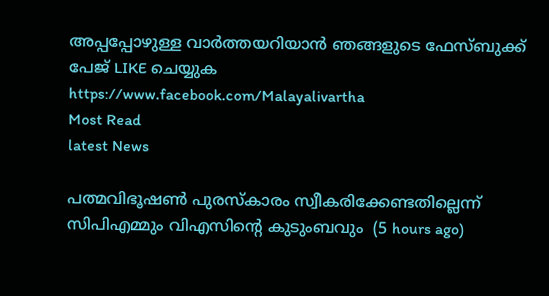അപ്പപ്പോഴുള്ള വാര്‍ത്തയറിയാന്‍ ഞങ്ങളുടെ ഫേസ്‌ബുക്ക്‌ പേജ് LIKE ചെയ്യുക
https://www.facebook.com/Malayalivartha
Most Read
latest News

പത്മവിഭൂഷണ്‍ പുരസ്‌കാരം സ്വീകരിക്കേണ്ടതില്ലെന്ന് സിപിഎമ്മും വിഎസിന്റെ കുടുംബവും  (5 hours ago)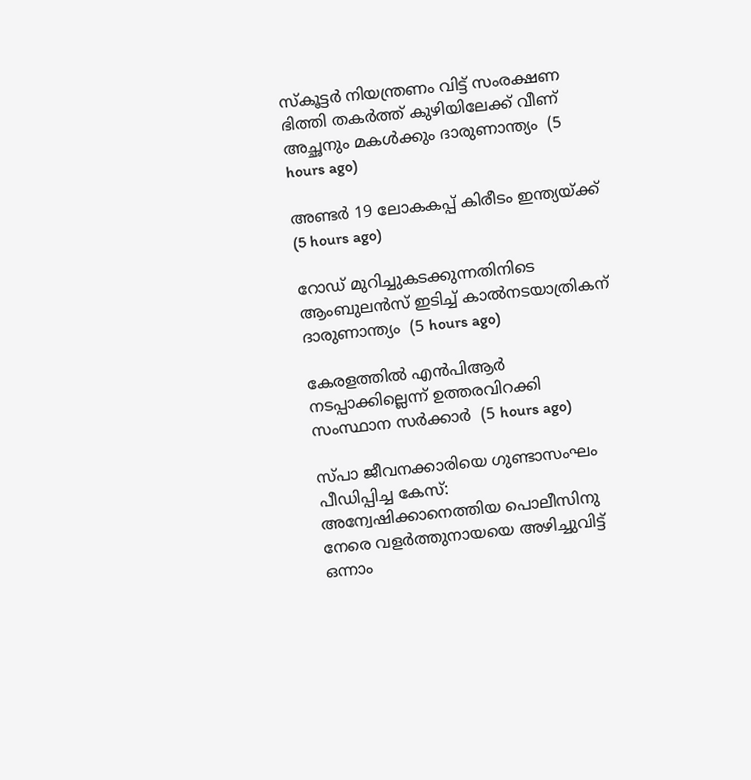സ്‌കൂട്ടര്‍ നിയന്ത്രണം വിട്ട് സംരക്ഷണ ഭിത്തി തകര്‍ത്ത് കുഴിയിലേക്ക് വീണ് അച്ഛനും മകള്‍ക്കും ദാരുണാന്ത്യം  (5 hours ago)

അണ്ടര്‍ 19 ലോകകപ്പ് കിരീടം ഇന്ത്യയ്ക്ക്  (5 hours ago)

റോഡ് മുറിച്ചുകടക്കുന്നതിനിടെ ആംബുലന്‍സ് ഇടിച്ച് കാല്‍നടയാത്രികന് ദാരുണാന്ത്യം  (5 hours ago)

കേരളത്തില്‍ എന്‍പിആര്‍ നടപ്പാക്കില്ലെന്ന് ഉത്തരവിറക്കി സംസ്ഥാന സര്‍ക്കാര്‍  (5 hours ago)

സ്പാ ജീവനക്കാരിയെ ഗുണ്ടാസംഘം പീഡിപ്പിച്ച കേസ്: അന്വേഷിക്കാനെത്തിയ പൊലീസിനു നേരെ വളര്‍ത്തുനായയെ അഴിച്ചുവിട്ട് ഒന്നാം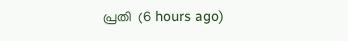പ്രതി  (6 hours ago)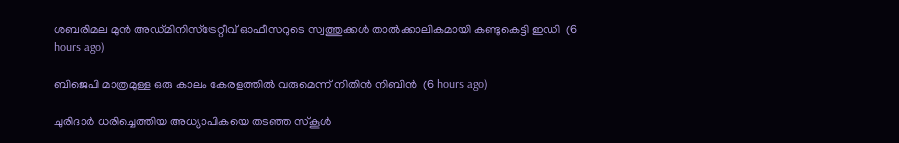ശബരിമല മുന്‍ അഡ്മിനിസ്‌ട്രേറ്റീവ് ഓഫീസറുടെ സ്വത്തുക്കള്‍ താല്‍ക്കാലികമായി കണ്ടുകെട്ടി ഇഡി  (6 hours ago)

ബിജെപി മാത്രമുള്ള ഒരു കാലം കേരളത്തില്‍ വരുമെന്ന് നിതിന്‍ നിബിന്‍  (6 hours ago)

ചുരിദാര്‍ ധരിച്ചെത്തിയ അധ്യാപികയെ തടഞ്ഞ സ്‌കൂള്‍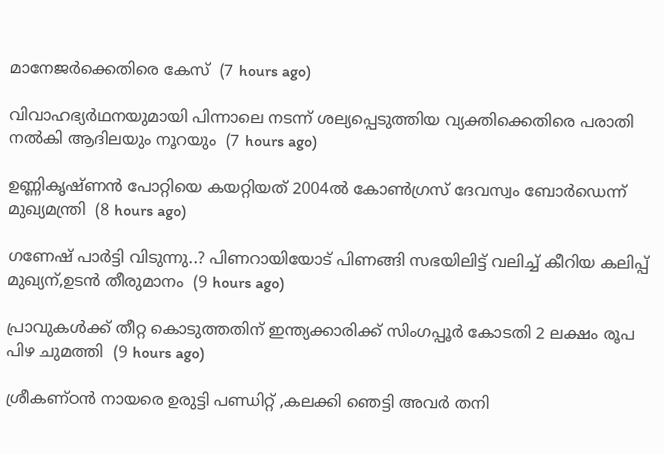മാനേജര്‍ക്കെതിരെ കേസ്  (7 hours ago)

വിവാഹഭ്യര്‍ഥനയുമായി പിന്നാലെ നടന്ന് ശല്യപ്പെടുത്തിയ വ്യക്തിക്കെതിരെ പരാതി നല്‍കി ആദിലയും നൂറയും  (7 hours ago)

ഉണ്ണികൃഷ്ണന്‍ പോറ്റിയെ കയറ്റിയത് 2004ല്‍ കോണ്‍ഗ്രസ് ദേവസ്വം ബോര്‍ഡെന്ന് മുഖ്യമന്ത്രി  (8 hours ago)

ഗണേഷ് പാർട്ടി വിടുന്നു..? പിണറായിയോട് പിണങ്ങി സഭയിലിട്ട് വലിച്ച് കീറിയ കലിപ്പ് മുഖ്യന്,ഉടൻ തീരുമാനം  (9 hours ago)

പ്രാവുകള്‍ക്ക് തീറ്റ കൊടുത്തതിന് ഇന്ത്യക്കാരിക്ക് സിംഗപ്പൂര്‍ കോടതി 2 ലക്ഷം രൂപ പിഴ ചുമത്തി  (9 hours ago)

ശ്രീകണ്ഠൻ നായരെ ഉരുട്ടി പണ്ഡിറ്റ് ,കലക്കി ഞെട്ടി അവർ തനി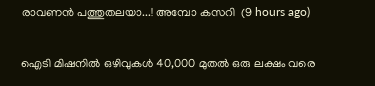രാവണൻ പത്തുതലയാ...! അമ്പോ കസറി  (9 hours ago)

ഐടി മിഷനിൽ ഒഴിവുകൾ 40,000 മുതൽ ഒരു ലക്ഷം വരെ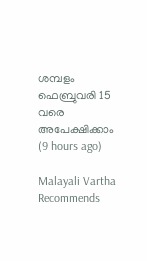ശമ്പളം ഫെബ്രുവരി 15 വരെ അപേക്ഷിക്കാം  (9 hours ago)

Malayali Vartha Recommends